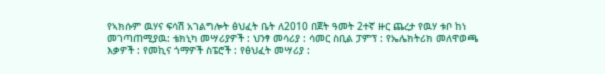የኣክሱም ዉሃና ፍሳሽ አገልግሎት ፅህፈት ቤት ለ2010 በጀት ዓመት 2ተኛ ዙር ጨረታ የዉሃ ቱቦ ከነ መገጣጠሚያዉ: ቴክኒካ መሣሪያዎች : ህንፃ መሳሪያ : ሳመር ስቢል ፓምፕ : የኤሌክትሪክ መለዋወጫ እቃዎች : የመኪና ጎማዎች ስፔሮች : የፅህፈት መሣሪያ :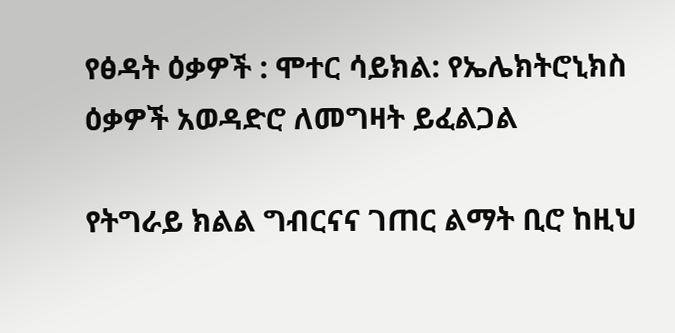የፅዳት ዕቃዎች : ሞተር ሳይክል: የኤሌክትሮኒክስ ዕቃዎች አወዳድሮ ለመግዛት ይፈልጋል

የትግራይ ክልል ግብርናና ገጠር ልማት ቢሮ ከዚህ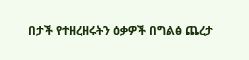በታች የተዘረዘሩትን ዕቃዎች በግልፅ ጨረታ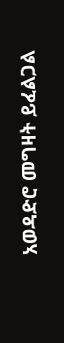አወዳድሮ መግዛት ይፈልጋል